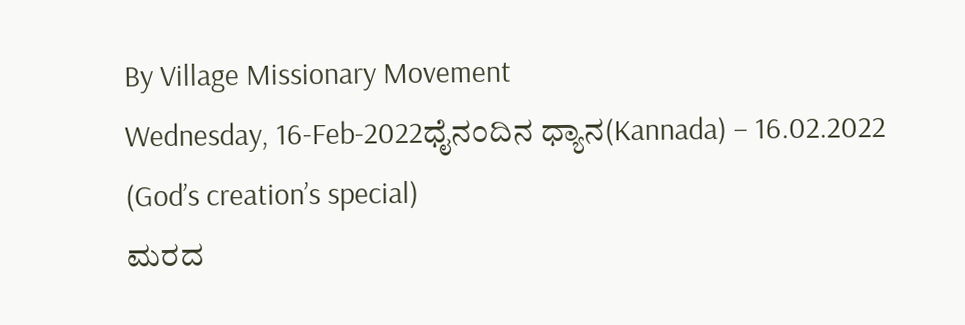By Village Missionary Movement
Wednesday, 16-Feb-2022ಧೈನಂದಿನ ಧ್ಯಾನ(Kannada) – 16.02.2022 (God’s creation’s special)
ಮರದ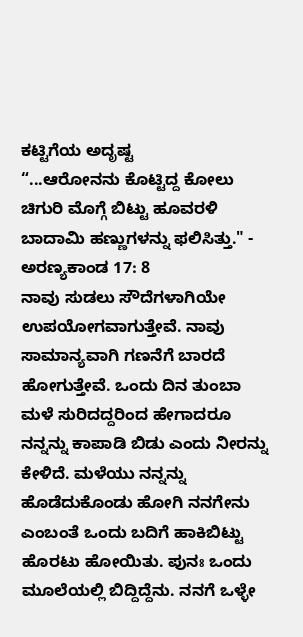ಕಟ್ಟಿಗೆಯ ಅದೃಷ್ಟ
“...ಆರೋನನು ಕೊಟ್ಟಿದ್ದ ಕೋಲು ಚಿಗುರಿ ಮೊಗ್ಗೆ ಬಿಟ್ಟು ಹೂವರಳಿ ಬಾದಾವಿು ಹಣ್ಣುಗಳನ್ನು ಫಲಿಸಿತ್ತು." - ಅರಣ್ಯಕಾಂಡ 17: 8
ನಾವು ಸುಡಲು ಸೌದೆಗಳಾಗಿಯೇ ಉಪಯೋಗವಾಗುತ್ತೇವೆ. ನಾವು ಸಾಮಾನ್ಯವಾಗಿ ಗಣನೆಗೆ ಬಾರದೆ ಹೋಗುತ್ತೇವೆ. ಒಂದು ದಿನ ತುಂಬಾ ಮಳೆ ಸುರಿದದ್ದರಿಂದ ಹೇಗಾದರೂ ನನ್ನನ್ನು ಕಾಪಾಡಿ ಬಿಡು ಎಂದು ನೀರನ್ನು ಕೇಳಿದೆ. ಮಳೆಯು ನನ್ನನ್ನು ಹೊಡೆದುಕೊಂಡು ಹೋಗಿ ನನಗೇನು ಎಂಬಂತೆ ಒಂದು ಬದಿಗೆ ಹಾಕಿಬಿಟ್ಟು ಹೊರಟು ಹೋಯಿತು. ಪುನಃ ಒಂದು ಮೂಲೆಯಲ್ಲಿ ಬಿದ್ದಿದ್ದೆನು. ನನಗೆ ಒಳ್ಳೇ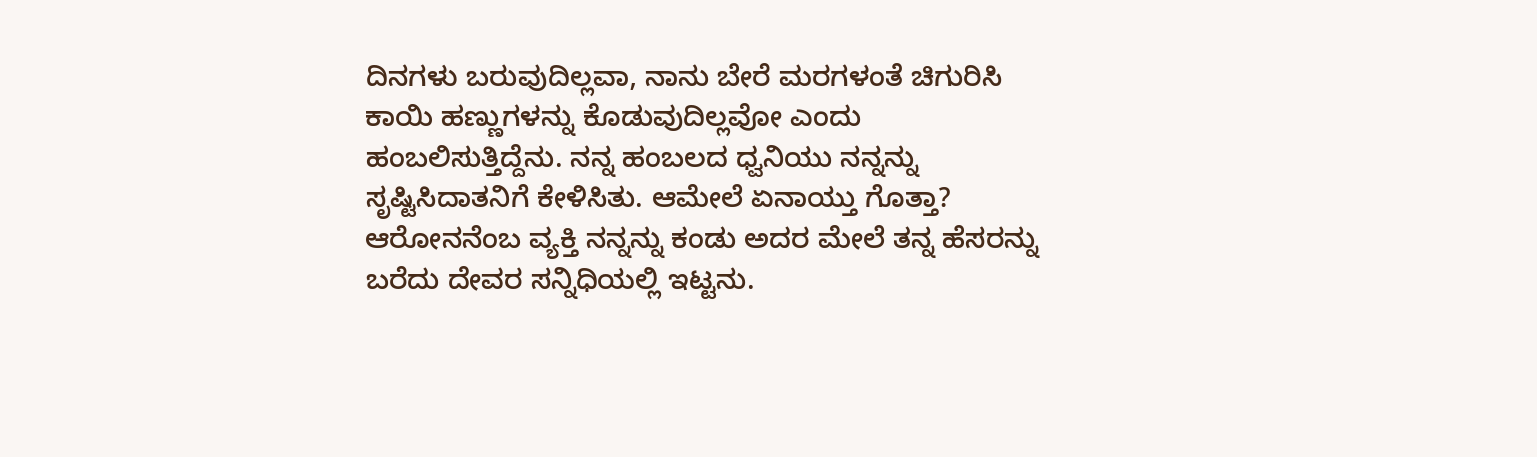ದಿನಗಳು ಬರುವುದಿಲ್ಲವಾ, ನಾನು ಬೇರೆ ಮರಗಳಂತೆ ಚಿಗುರಿಸಿ ಕಾಯಿ ಹಣ್ಣುಗಳನ್ನು ಕೊಡುವುದಿಲ್ಲವೋ ಎಂದು ಹಂಬಲಿಸುತ್ತಿದ್ದೆನು. ನನ್ನ ಹಂಬಲದ ಧ್ವನಿಯು ನನ್ನನ್ನು ಸೃಷ್ಟಿಸಿದಾತನಿಗೆ ಕೇಳಿಸಿತು. ಆಮೇಲೆ ಏನಾಯ್ತು ಗೊತ್ತಾ? ಆರೋನನೆಂಬ ವ್ಯಕ್ತಿ ನನ್ನನ್ನು ಕಂಡು ಅದರ ಮೇಲೆ ತನ್ನ ಹೆಸರನ್ನು ಬರೆದು ದೇವರ ಸನ್ನಿಧಿಯಲ್ಲಿ ಇಟ್ಟನು.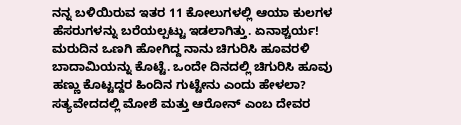ನನ್ನ ಬಳಿಯಿರುವ ಇತರ 11 ಕೋಲುಗಳಲ್ಲಿ ಆಯಾ ಕುಲಗಳ ಹೆಸರುಗಳನ್ನು ಬರೆಯಲ್ಪಟ್ಟು ಇಡಲಾಗಿತ್ತು. ಏನಾಶ್ಚರ್ಯ! ಮರುದಿನ ಒಣಗಿ ಹೋಗಿದ್ದ ನಾನು ಚಿಗುರಿಸಿ ಹೂವರಳಿ ಬಾದಾಮಿಯನ್ನು ಕೊಟ್ಟೆ. ಒಂದೇ ದಿನದಲ್ಲಿ ಚಿಗುರಿಸಿ ಹೂವು ಹಣ್ಣು ಕೊಟ್ಟದ್ದರ ಹಿಂದಿನ ಗುಟ್ಟೇನು ಎಂದು ಹೇಳಲಾ?
ಸತ್ಯವೇದದಲ್ಲಿ ಮೋಶೆ ಮತ್ತು ಆರೋನ್ ಎಂಬ ದೇವರ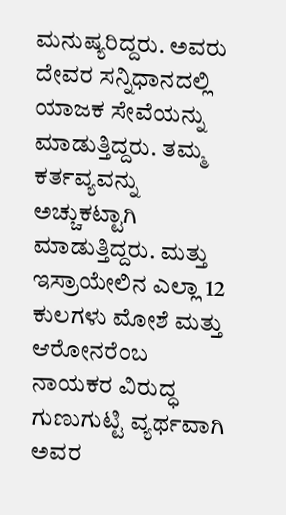ಮನುಷ್ಯರಿದ್ದರು. ಅವರು ದೇವರ ಸನ್ನಿಧಾನದಲ್ಲಿ ಯಾಜಕ ಸೇವೆಯನ್ನು ಮಾಡುತ್ತಿದ್ದರು. ತಮ್ಮ ಕರ್ತವ್ಯವನ್ನು ಅಚ್ಚುಕಟ್ಟಾಗಿ ಮಾಡುತ್ತಿದ್ದರು. ಮತ್ತು ಇಸ್ರಾಯೇಲಿನ ಎಲ್ಲಾ 12 ಕುಲಗಳು ಮೋಶೆ ಮತ್ತು ಆರೋನರೆಂಬ ನಾಯಕರ ವಿರುದ್ಧ ಗುಣುಗುಟ್ಟಿ ವ್ಯರ್ಥವಾಗಿ ಅವರ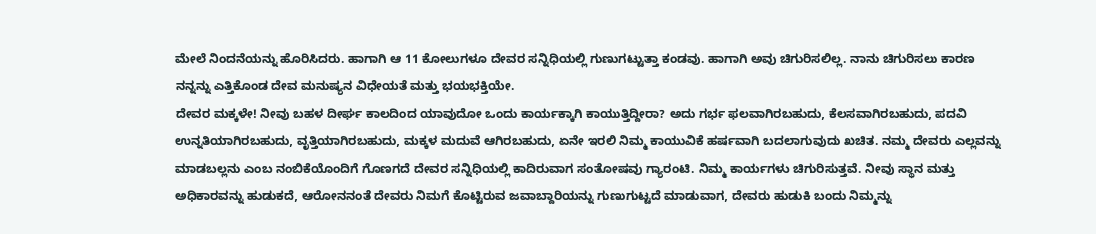ಮೇಲೆ ನಿಂದನೆಯನ್ನು ಹೊರಿಸಿದರು. ಹಾಗಾಗಿ ಆ 11 ಕೋಲುಗಳೂ ದೇವರ ಸನ್ನಿಧಿಯಲ್ಲಿ ಗುಣುಗಟ್ಟುತ್ತಾ ಕಂಡವು. ಹಾಗಾಗಿ ಅವು ಚಿಗುರಿಸಲಿಲ್ಲ. ನಾನು ಚಿಗುರಿಸಲು ಕಾರಣ ನನ್ನನ್ನು ಎತ್ತಿಕೊಂಡ ದೇವ ಮನುಷ್ಯನ ವಿಧೇಯತೆ ಮತ್ತು ಭಯಭಕ್ತಿಯೇ.
ದೇವರ ಮಕ್ಕಳೇ! ನೀವು ಬಹಳ ದೀರ್ಘ ಕಾಲದಿಂದ ಯಾವುದೋ ಒಂದು ಕಾರ್ಯಕ್ಕಾಗಿ ಕಾಯುತ್ತಿದ್ದೀರಾ? ಅದು ಗರ್ಭ ಫಲವಾಗಿರಬಹುದು, ಕೆಲಸವಾಗಿರಬಹುದು, ಪದವಿ ಉನ್ನತಿಯಾಗಿರಬಹುದು, ವೃತ್ತಿಯಾಗಿರಬಹುದು, ಮಕ್ಕಳ ಮದುವೆ ಆಗಿರಬಹುದು, ಏನೇ ಇರಲಿ ನಿಮ್ಮ ಕಾಯುವಿಕೆ ಹರ್ಷವಾಗಿ ಬದಲಾಗುವುದು ಖಚಿತ. ನಮ್ಮ ದೇವರು ಎಲ್ಲವನ್ನು ಮಾಡಬಲ್ಲನು ಎಂಬ ನಂಬಿಕೆಯೊಂದಿಗೆ ಗೊಣಗದೆ ದೇವರ ಸನ್ನಿಧಿಯಲ್ಲಿ ಕಾದಿರುವಾಗ ಸಂತೋಷವು ಗ್ಯಾರಂಟಿ. ನಿಮ್ಮ ಕಾರ್ಯಗಳು ಚಿಗುರಿಸುತ್ತವೆ. ನೀವು ಸ್ಥಾನ ಮತ್ತು ಅಧಿಕಾರವನ್ನು ಹುಡುಕದೆ, ಆರೋನನಂತೆ ದೇವರು ನಿಮಗೆ ಕೊಟ್ಟಿರುವ ಜವಾಬ್ದಾರಿಯನ್ನು ಗುಣುಗುಟ್ಟದೆ ಮಾಡುವಾಗ, ದೇವರು ಹುಡುಕಿ ಬಂದು ನಿಮ್ಮನ್ನು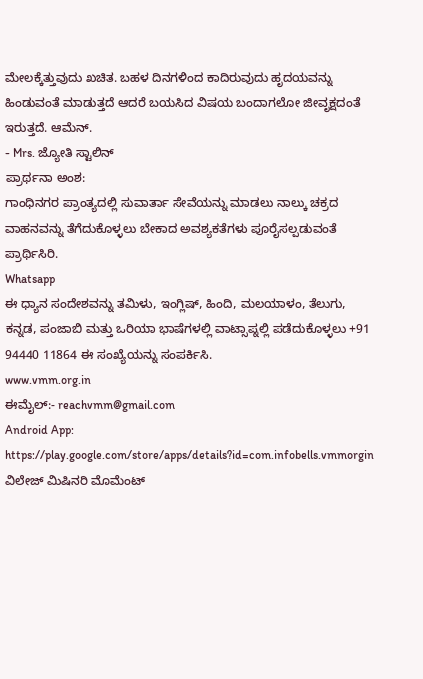ಮೇಲಕ್ಕೆತ್ತುವುದು ಖಚಿತ. ಬಹಳ ದಿನಗಳಿಂದ ಕಾದಿರುವುದು ಹೃದಯವನ್ನು ಹಿಂಡುವಂತೆ ಮಾಡುತ್ತದೆ ಆದರೆ ಬಯಸಿದ ವಿಷಯ ಬಂದಾಗಲೋ ಜೀವೃಕ್ಷದಂತೆ ಇರುತ್ತದೆ. ಆಮೆನ್.
- Mrs. ಜ್ಯೋತಿ ಸ್ಟಾಲಿನ್
ಪ್ರಾರ್ಥನಾ ಅಂಶ:
ಗಾಂಧಿನಗರ ಪ್ರಾಂತ್ಯದಲ್ಲಿ ಸುವಾರ್ತಾ ಸೇವೆಯನ್ನು ಮಾಡಲು ನಾಲ್ಕು ಚಕ್ರದ ವಾಹನವನ್ನು ತೆಗೆದುಕೊಳ್ಳಲು ಬೇಕಾದ ಅವಶ್ಯಕತೆಗಳು ಪೂರೈಸಲ್ಪಡುವಂತೆ ಪ್ರಾರ್ಥಿಸಿರಿ.
Whatsapp
ಈ ಧ್ಯಾನ ಸಂದೇಶವನ್ನು ತಮಿಳು, ಇಂಗ್ಲಿಷ್, ಹಿಂದಿ, ಮಲಯಾಳಂ, ತೆಲುಗು, ಕನ್ನಡ, ಪಂಜಾಬಿ ಮತ್ತು ಒರಿಯಾ ಭಾಷೆಗಳಲ್ಲಿ ವಾಟ್ಸಾಪ್ನಲ್ಲಿ ಪಡೆದುಕೊಳ್ಳಲು +91 94440 11864 ಈ ಸಂಖ್ಯೆಯನ್ನು ಸಂಪರ್ಕಿಸಿ.
www.vmm.org.in
ಈಮೈಲ್:- reachvmm@gmail.com
Android App: https://play.google.com/store/apps/details?id=com.infobells.vmmorgin
ವಿಲೇಜ್ ಮಿಷಿನರಿ ಮೊಮೆಂಟ್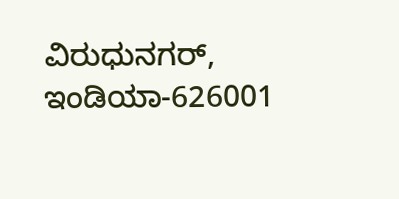ವಿರುಧುನಗರ್, ಇಂಡಿಯಾ-626001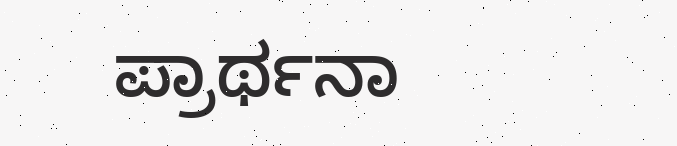ಪ್ರಾರ್ಥನಾ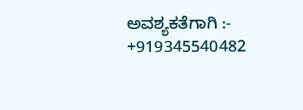ಅವಶ್ಯಕತೆಗಾಗಿ :- +919345540482